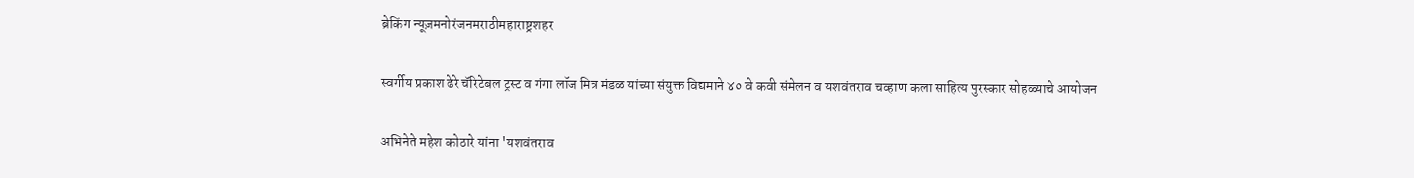ब्रेकिंग न्यूज़मनोरंजनमराठीमहाराष्ट्रशहर

स्वर्गीय प्रकाश ढेरे चॅरिटेबल ट्रस्ट व गंगा लॉज मित्र मंडळ यांच्या संयुक्त विद्यमाने ४० वे कवी संमेलन व यशवंतराव चव्हाण कला साहित्य पुरस्कार सोहळ्याचे आयोजन

अभिनेते महेश कोठारे यांना 'यशवंतराव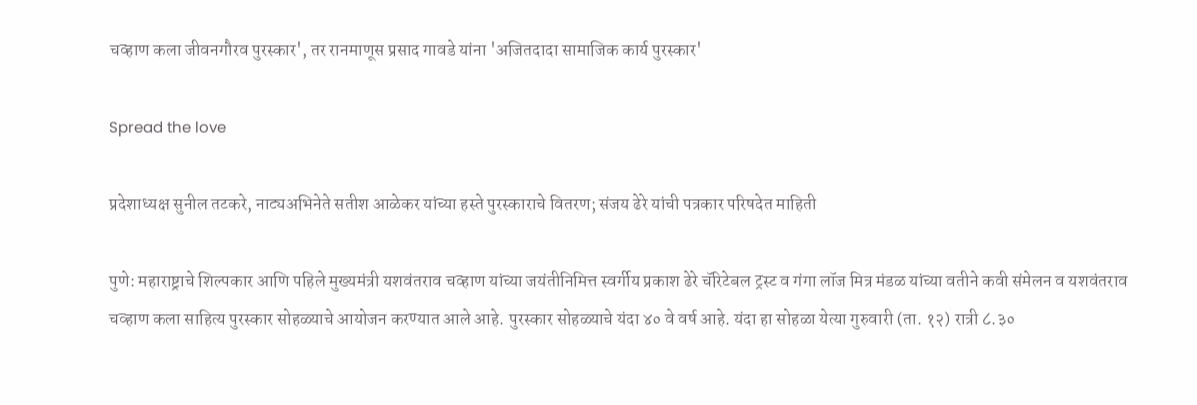चव्हाण कला जीवनगौरव पुरस्कार', तर रानमाणूस प्रसाद गावडे यांना 'अजितदादा सामाजिक कार्य पुरस्कार'

Spread the love

प्रदेशाध्यक्ष सुनील तटकरे, नाट्यअभिनेते सतीश आळेकर यांच्या हस्ते पुरस्काराचे वितरण; संजय ढेरे यांची पत्रकार परिषदेत माहिती

पुणे: महाराष्ट्राचे शिल्पकार आणि पहिले मुख्यमंत्री यशवंतराव चव्हाण यांच्या जयंतीनिमित्त स्वर्गीय प्रकाश ढेरे चॅरिटेबल ट्रस्ट व गंगा लॉज मित्र मंडळ यांच्या वतीने कवी संमेलन व यशवंतराव चव्हाण कला साहित्य पुरस्कार सोहळ्याचे आयोजन करण्यात आले आहे. पुरस्कार सोहळ्याचे यंदा ४० वे वर्ष आहे. यंदा हा सोहळा येत्या गुरुवारी (ता. १२) रात्री ८.३०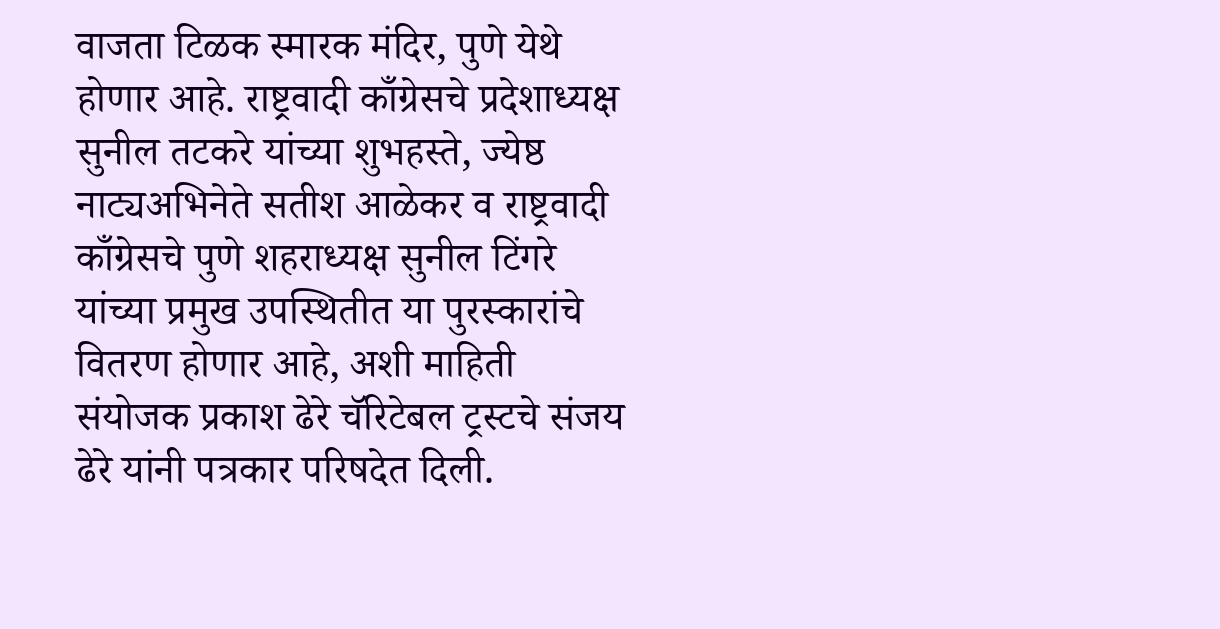वाजता टिळक स्मारक मंदिर, पुणे येथे होणार आहे. राष्ट्रवादी काँग्रेसचे प्रदेशाध्यक्ष सुनील तटकरे यांच्या शुभहस्ते, ज्येष्ठ नाट्यअभिनेते सतीश आळेकर व राष्ट्रवादी काँग्रेसचे पुणे शहराध्यक्ष सुनील टिंगरे यांच्या प्रमुख उपस्थितीत या पुरस्कारांचे वितरण होणार आहे, अशी माहिती संयोजक प्रकाश ढेरे चॅरिटेबल ट्रस्टचे संजय ढेरे यांनी पत्रकार परिषदेत दिली.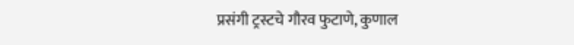प्रसंगी ट्रस्टचे गौरव फुटाणे, कुणाल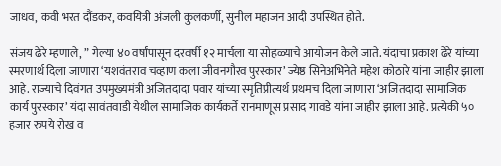जाधव, कवी भरत दौंडकर, कवयित्री अंजली कुलकर्णी, सुनील महाजन आदी उपस्थित होते.

संजय ढेरे म्हणाले, ” गेल्या ४० वर्षांपासून दरवर्षी १२ मार्चला या सोहळ्याचे आयोजन केले जाते. यंदाचा प्रकाश ढेरे यांच्या स्मरणार्थ दिला जाणारा ‘यशवंतराव चव्हाण कला जीवनगौरव पुरस्कार’ ज्येष्ठ सिनेअभिनेते महेश कोठारे यांना जाहीर झाला आहे. राज्याचे दिवंगत उपमुख्यमंत्री अजितदादा पवार यांच्या स्मृतिप्रीत्यर्थ प्रथमच दिला जाणारा ‘अजितदादा सामाजिक कार्य पुरस्कार’ यंदा सावंतवाडी येथील सामाजिक कार्यकर्ते रानमाणूस प्रसाद गावडे यांना जाहीर झाला आहे. प्रत्येकी ५० हजार रुपये रोख व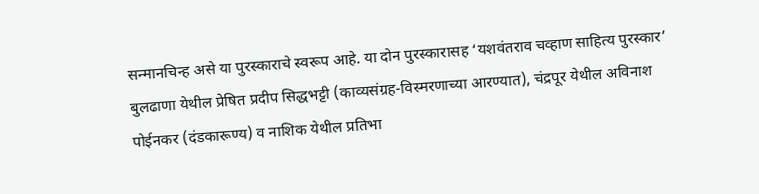सन्मानचिन्ह असे या पुरस्काराचे स्वरूप आहे. या दोन पुरस्कारासह ‘यशवंतराव चव्हाण साहित्य पुरस्कार’ बुलढाणा येथील प्रेषित प्रदीप सिद्धभट्टी (काव्यसंग्रह-विस्मरणाच्या आरण्यात), चंद्रपूर येथील अविनाश पोईनकर (दंडकारूण्य) व नाशिक येथील प्रतिभा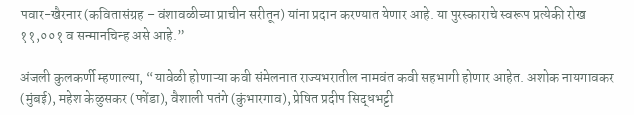पवार-खैरनार (कवितासंग्रह – वंशावळीच्या प्राचीन सरीतून) यांना प्रदान करण्यात येणार आहे. या पुरस्काराचे स्वरूप प्रत्येकी रोख ११,००१ व सन्मानचिन्ह असे आहे.”

अंजली कुलकर्णी म्हणाल्या, “यावेळी होणाऱ्या कवी संमेलनात राज्यभरातील नामवंत कवी सहभागी होणार आहेत. अशोक नायगावकर (मुंबई), महेश केळुसकर (फोंडा), वैशाली पतंगे (कुंभारगाव), प्रेषित प्रदीप सिद्धभट्टी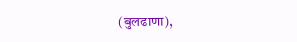(बुलढाणा),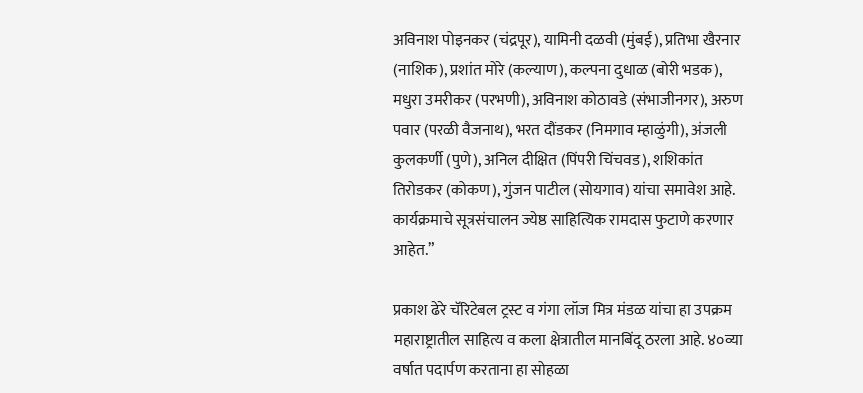अविनाश पोइनकर (चंद्रपूर), यामिनी दळवी (मुंबई), प्रतिभा खैरनार (नाशिक), प्रशांत मोरे (कल्याण), कल्पना दुधाळ (बोरी भडक), मधुरा उमरीकर (परभणी), अविनाश कोठावडे (संभाजीनगर), अरुण पवार (परळी वैजनाथ), भरत दौंडकर (निमगाव म्हाळुंगी), अंजली कुलकर्णी (पुणे), अनिल दीक्षित (पिंपरी चिंचवड), शशिकांत तिरोडकर (कोकण), गुंजन पाटील (सोयगाव) यांचा समावेश आहे. कार्यक्रमाचे सूत्रसंचालन ज्येष्ठ साहित्यिक रामदास फुटाणे करणार आहेत.”

प्रकाश ढेरे चॅरिटेबल ट्रस्ट व गंगा लॉज मित्र मंडळ यांचा हा उपक्रम महाराष्ट्रातील साहित्य व कला क्षेत्रातील मानबिंदू ठरला आहे. ४०व्या वर्षात पदार्पण करताना हा सोहळा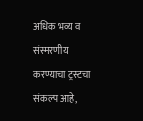अधिक भव्य व संस्मरणीय करण्याचा ट्रस्टचा संकल्प आहे,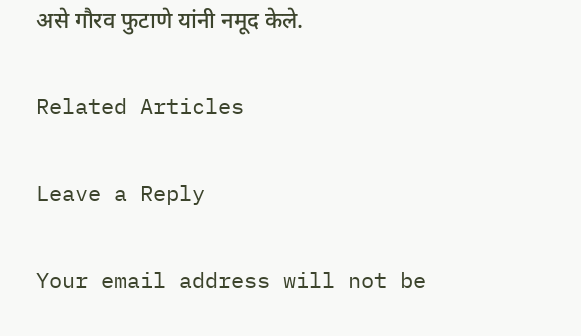असे गौरव फुटाणे यांनी नमूद केले.

Related Articles

Leave a Reply

Your email address will not be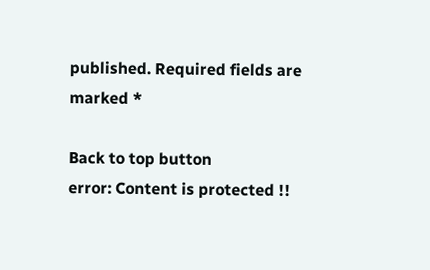published. Required fields are marked *

Back to top button
error: Content is protected !!